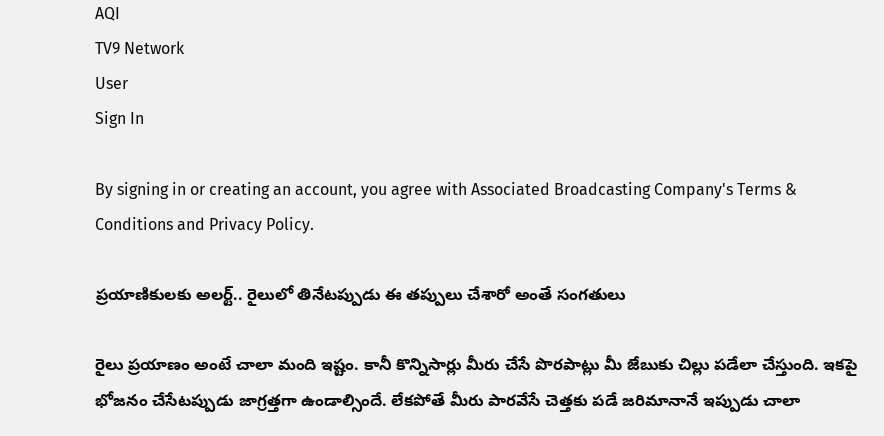AQI
TV9 Network
User
Sign In

By signing in or creating an account, you agree with Associated Broadcasting Company's Terms & Conditions and Privacy Policy.

ప్రయాణికులకు అలర్ట్.. రైలులో తినేటప్పుడు ఈ తప్పులు చేశారో అంతే సంగతులు

రైలు ప్రయాణం అంటే చాలా మంది ఇష్టం. కానీ కొన్నిసార్లు మీరు చేసే పొరపాట్లు మీ జేబుకు చిల్లు పడేలా చేస్తుంది. ఇకపై భోజనం చేసేటప్పుడు జాగ్రత్తగా ఉండాల్సిందే. లేకపోతే మీరు పారవేసే చెత్తకు పడే జరిమానానే ఇప్పుడు చాలా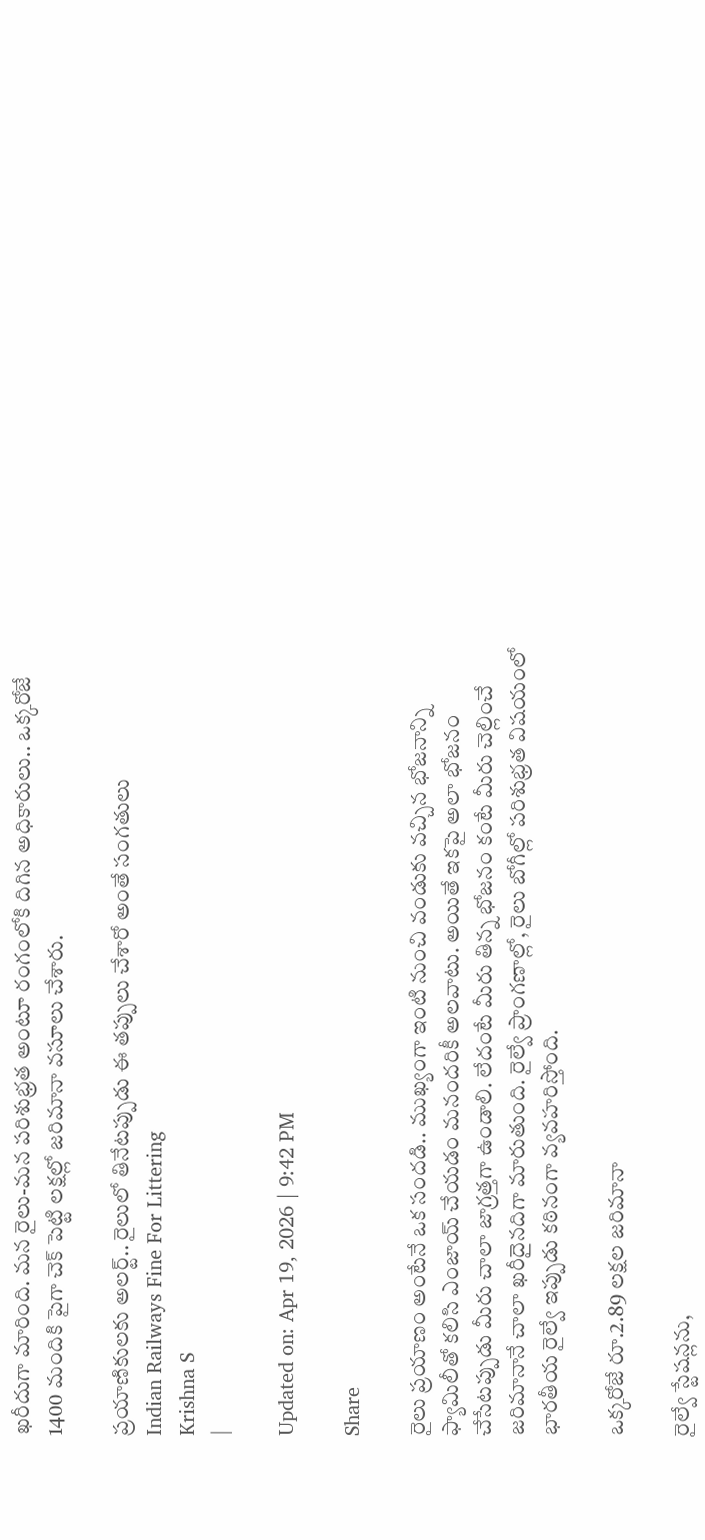ఖరీదుగా మారింది. మన రైలు-మన పరిశుభ్రత అంటూ రంగంలోకి దిగిన అధికారులు.. ఒక్కరోజే 1400 మందికి పైగా చెక్ పెట్టి లక్షల్లో జరిమానా వసూలు చేశారు.

ప్రయాణికులకు అలర్ట్.. రైలులో తినేటప్పుడు ఈ తప్పులు చేశారో అంతే సంగతులు
Indian Railways Fine For Littering
Krishna S
|

Updated on: Apr 19, 2026 | 9:42 PM

Share

రైలు ప్రయాణం అంటేనే ఒక సందడి.. ముఖ్యంగా ఇంటి నుంచి వండుకు వచ్చిన భోజనాన్ని ఫ్యామిలీతో కలిసి ఎంజాయ్ చేయడం మనందరికీ అలవాటు. అయితే ఇకపై అలా భోజనం చేసేటప్పుడు మీరు చాలా జాగ్రత్తగా ఉండాలి. లేదంటే మీరు తిన్న భోజనం కంటే మీరు చెల్లించే జరిమానానే చాలా ఖరీదైనదిగా మారుతుంది. రైల్వే ప్రాంగణాల్లో, రైలు బోగీల్లో పరిశుభ్రత విషయంలో భారతీయ రైల్వే ఇప్పుడు కఠినంగా వ్యవహరిస్తోంది.

ఒక్కరోజే రూ.2.89 లక్షల జరిమానా

రైల్వే స్టేషన్లను,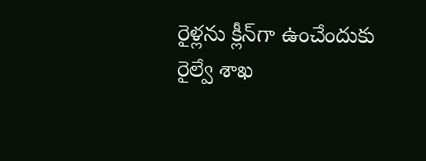రైళ్లను క్లీన్‌గా ఉంచేందుకు రైల్వే శాఖ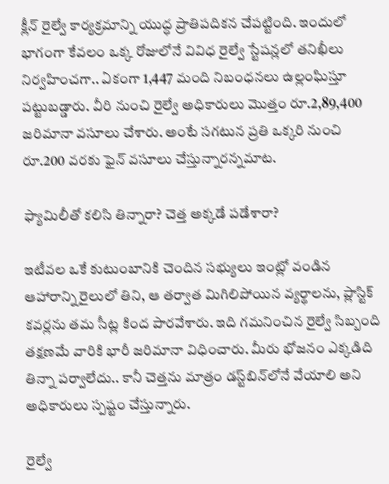క్లీన్ రైల్వే కార్యక్రమాన్ని యుద్ధ ప్రాతిపదికన చేపట్టింది. ఇందులో భాగంగా కేవలం ఒక్క రోజులోనే వివిధ రైల్వే స్టేషన్లలో తనిఖీలు నిర్వహించగా.. ఏకంగా 1,447 మంది నిబంధనలు ఉల్లంఘిస్తూ పట్టుబడ్డారు. వీరి నుంచి రైల్వే అధికారులు మొత్తం రూ.2,89,400 జరిమానా వసూలు చేశారు. అంటే సగటున ప్రతి ఒక్కరి నుంచి రూ.200 వరకు ఫైన్ వసూలు చేస్తున్నారన్నమాట.

ఫ్యామిలీతో కలిసి తిన్నారా? చెత్త అక్కడే పడేశారా?

ఇటీవల ఒకే కుటుంబానికి చెందిన సభ్యులు ఇంట్లో వండిన ఆహారాన్ని రైలులో తిని, ఆ తర్వాత మిగిలిపోయిన వ్యర్థాలను, ప్లాస్టిక్ కవర్లను తమ సీట్ల కింద పారవేశారు. ఇది గమనించిన రైల్వే సిబ్బంది తక్షణమే వారికి భారీ జరిమానా విధించారు. మీరు భోజనం ఎక్కడిది తిన్నా పర్వాలేదు.. కానీ చెత్తను మాత్రం డస్ట్‌బిన్‌లోనే వేయాలి అని అధికారులు స్పష్టం చేస్తున్నారు.

రైల్వే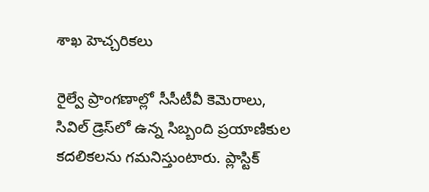శాఖ హెచ్చరికలు

రైల్వే ప్రాంగణాల్లో సీసీటీవీ కెమెరాలు, సివిల్ డ్రెస్‌లో ఉన్న సిబ్బంది ప్రయాణికుల కదలికలను గమనిస్తుంటారు. ప్లాస్టిక్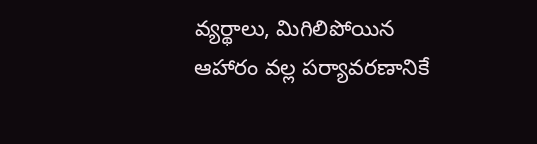వ్యర్థాలు, మిగిలిపోయిన ఆహారం వల్ల పర్యావరణానికే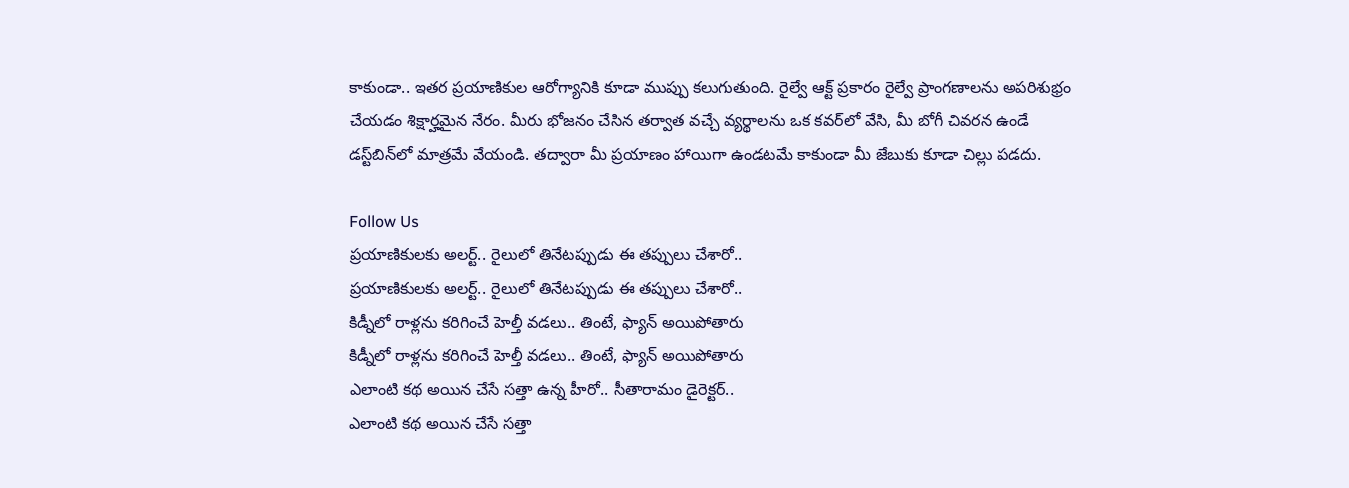కాకుండా.. ఇతర ప్రయాణికుల ఆరోగ్యానికి కూడా ముప్పు కలుగుతుంది. రైల్వే ఆక్ట్ ప్రకారం రైల్వే ప్రాంగణాలను అపరిశుభ్రం చేయడం శిక్షార్హమైన నేరం. మీరు భోజనం చేసిన తర్వాత వచ్చే వ్యర్థాలను ఒక కవర్‌లో వేసి, మీ బోగీ చివరన ఉండే డస్ట్‌బిన్‌లో మాత్రమే వేయండి. తద్వారా మీ ప్రయాణం హాయిగా ఉండటమే కాకుండా మీ జేబుకు కూడా చిల్లు పడదు.

Follow Us
ప్రయాణికులకు అలర్ట్.. రైలులో తినేటప్పుడు ఈ తప్పులు చేశారో..
ప్రయాణికులకు అలర్ట్.. రైలులో తినేటప్పుడు ఈ తప్పులు చేశారో..
కిడ్నీలో రాళ్లను కరిగించే హెల్తీ వడలు.. తింటే, ఫ్యాన్ అయిపోతారు
కిడ్నీలో రాళ్లను కరిగించే హెల్తీ వడలు.. తింటే, ఫ్యాన్ అయిపోతారు
ఎలాంటి కథ అయిన చేసే సత్తా ఉన్న హీరో.. సీతారామం డైరెక్టర్..
ఎలాంటి కథ అయిన చేసే సత్తా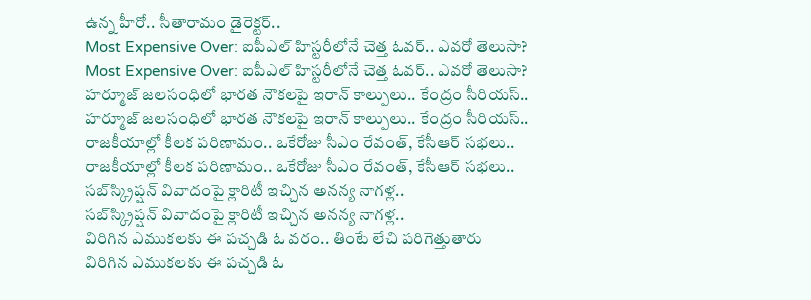ఉన్న హీరో.. సీతారామం డైరెక్టర్..
Most Expensive Over: ఐపీఎల్ హిస్టరీలోనే చెత్త ఓవర్.. ఎవరో తెలుసా?
Most Expensive Over: ఐపీఎల్ హిస్టరీలోనే చెత్త ఓవర్.. ఎవరో తెలుసా?
హర్మూజ్ జలసంధిలో భారత నౌకలపై ఇరాన్ కాల్పులు.. కేంద్రం సీరియస్..
హర్మూజ్ జలసంధిలో భారత నౌకలపై ఇరాన్ కాల్పులు.. కేంద్రం సీరియస్..
రాజకీయాల్లో కీలక పరిణామం.. ఒకేరోజు సీఎం రేవంత్, కేసీఆర్ సభలు..
రాజకీయాల్లో కీలక పరిణామం.. ఒకేరోజు సీఎం రేవంత్, కేసీఆర్ సభలు..
సబ్‌స్క్రిప్షన్ వివాదంపై క్లారిటీ ఇచ్చిన అనన్య నాగళ్ల..
సబ్‌స్క్రిప్షన్ వివాదంపై క్లారిటీ ఇచ్చిన అనన్య నాగళ్ల..
విరిగిన ఎముకలకు ఈ పచ్చడి ఓ వరం.. తింటే లేచి పరిగెత్తుతారు
విరిగిన ఎముకలకు ఈ పచ్చడి ఓ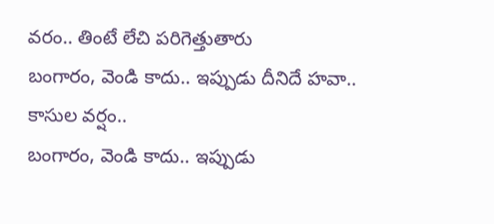వరం.. తింటే లేచి పరిగెత్తుతారు
బంగారం, వెండి కాదు.. ఇప్పుడు దీనిదే హవా.. కాసుల వర్షం..
బంగారం, వెండి కాదు.. ఇప్పుడు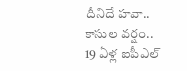దీనిదే హవా.. కాసుల వర్షం..
19 ఏళ్ల ఐపీఎల్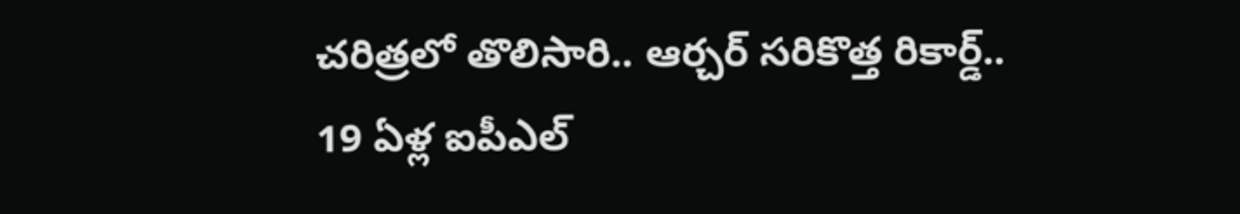చరిత్రలో తొలిసారి.. ఆర్చర్ సరికొత్త రికార్డ్..
19 ఏళ్ల ఐపీఎల్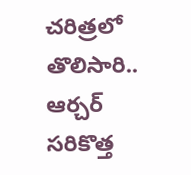చరిత్రలో తొలిసారి.. ఆర్చర్ సరికొత్త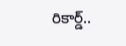రికార్డ్..